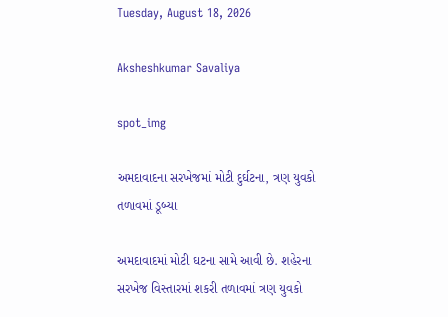Tuesday, August 18, 2026

Aksheshkumar Savaliya

spot_img

અમદાવાદના સરખેજમાં મોટી દુર્ઘટના, ત્રણ યુવકો તળાવમાં ડૂબ્યા

અમદાવાદમાં મોટી ઘટના સામે આવી છે. શહેરના સરખેજ વિસ્તારમાં શકરી તળાવમાં ત્રણ યુવકો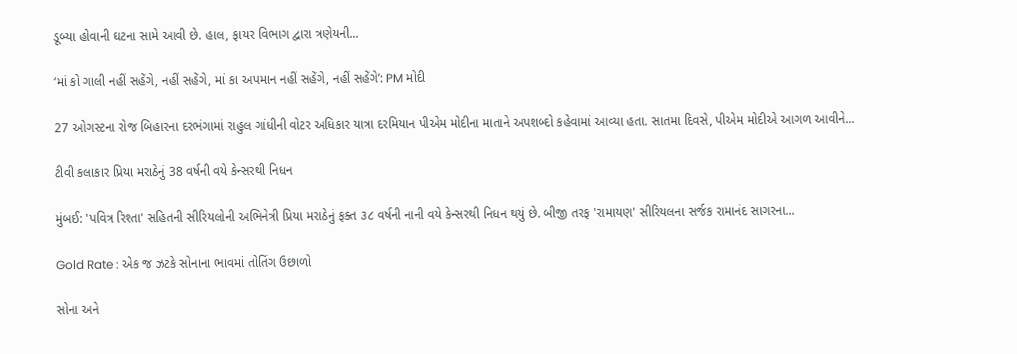ડૂબ્યા હોવાની ઘટના સામે આવી છે. હાલ, ફાયર વિભાગ દ્વારા ત્રણેયની...

‘માં કો ગાલી નહીં સહેંગે, નહીં સહેંગે, માં કા અપમાન નહીં સહેંગે, નહીં સહેંગે’: PM મોદી

27 ઓગસ્ટના રોજ બિહારના દરભંગામાં રાહુલ ગાંધીની વોટર અધિકાર યાત્રા દરમિયાન પીએમ મોદીના માતાને અપશબ્દો કહેવામાં આવ્યા હતા. સાતમા દિવસે, પીએમ મોદીએ આગળ આવીને...

ટીવી કલાકાર પ્રિયા મરાઠેનું 38 વર્ષની વયે કેન્સરથી નિધન

મુંબઈ: 'પવિત્ર રિશ્તા' સહિતની સીરિયલોની અભિનેત્રી પ્રિયા મરાઠેનું ફક્ત ૩૮ વર્ષની નાની વયે કેન્સરથી નિધન થયું છે. બીજી તરફ 'રામાયણ' સીરિયલના સર્જક રામાનંદ સાગરના...

Gold Rate : એક જ ઝટકે સોનાના ભાવમાં તોતિંગ ઉછાળો

સોના અને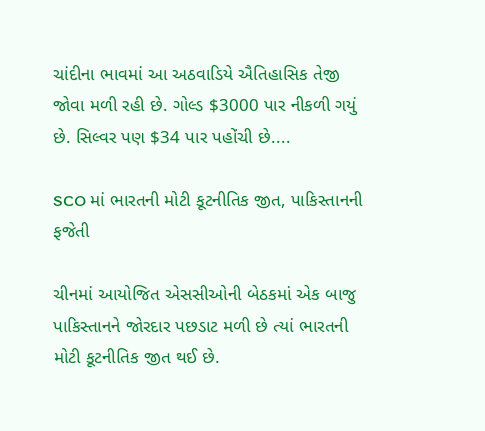ચાંદીના ભાવમાં આ અઠવાડિયે ઐતિહાસિક તેજી જોવા મળી રહી છે. ગોલ્ડ $3000 પાર નીકળી ગયું છે. સિલ્વર પણ $34 પાર પહોંચી છે....

SCO માં ભારતની મોટી કૂટનીતિક જીત, પાકિસ્તાનની ફજેતી

ચીનમાં આયોજિત એસસીઓની બેઠકમાં એક બાજુ પાકિસ્તાનને જોરદાર પછડાટ મળી છે ત્યાં ભારતની મોટી કૂટનીતિક જીત થઈ છે.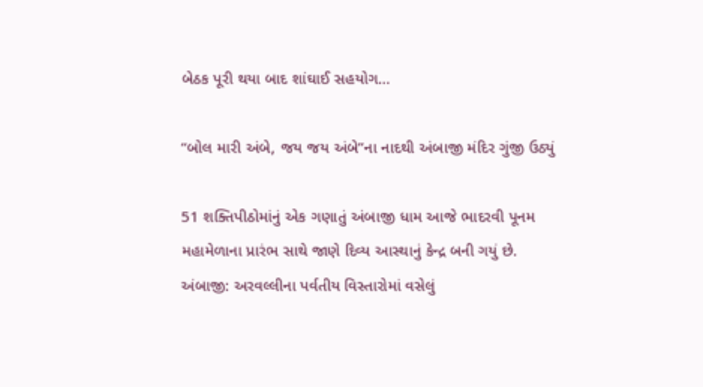બેઠક પૂરી થયા બાદ શાંઘાઈ સહયોગ...

“બોલ મારી અંબે, જય જય અંબે”ના નાદથી અંબાજી મંદિર ગુંજી ઉઠ્યું

51 શક્તિપીઠોમાંનું એક ગણાતું અંબાજી ધામ આજે ભાદરવી પૂનમ મહામેળાના પ્રારંભ સાથે જાણે દિવ્ય આસ્થાનું કેન્દ્ર બની ગયું છે. અંબાજી: અરવલ્લીના પર્વતીય વિસ્તારોમાં વસેલું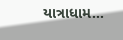યાત્રાધામ...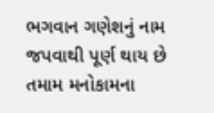ભગવાન ગણેશનું નામ જપવાથી પૂર્ણ થાય છે તમામ મનોકામના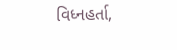વિધ્નહર્તા,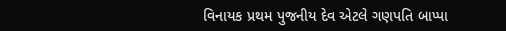વિનાયક પ્રથમ પુજનીય દેવ એટલે ગણપતિ બાપ્પા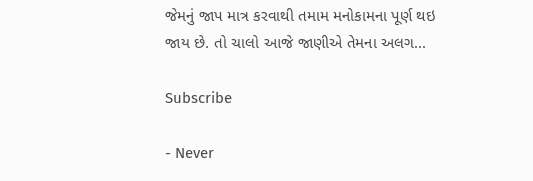જેમનું જાપ માત્ર કરવાથી તમામ મનોકામના પૂર્ણ થઇ જાય છે. તો ચાલો આજે જાણીએ તેમના અલગ...

Subscribe

- Never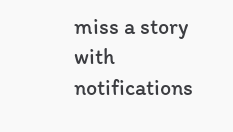miss a story with notifications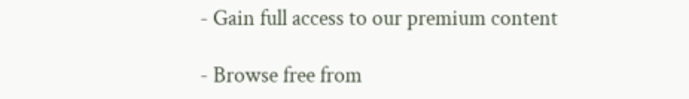- Gain full access to our premium content

- Browse free from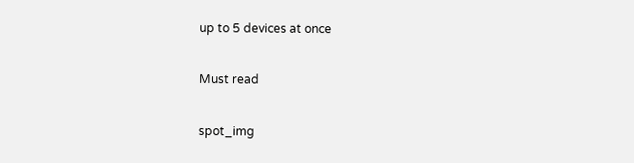up to 5 devices at once

Must read

spot_img